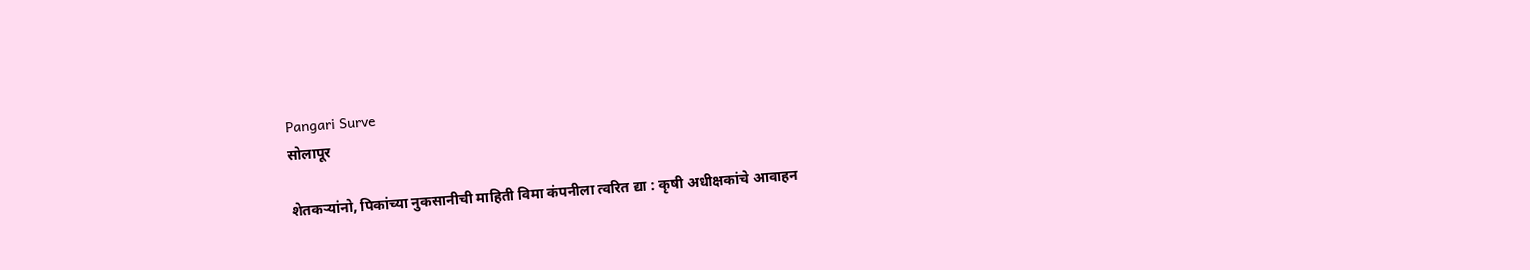Pangari Surve
सोलापूर

शेतकऱ्यांनो, पिकांच्या नुकसानीची माहिती विमा कंपनीला त्वरित द्या : कृषी अधीक्षकांचे आवाहन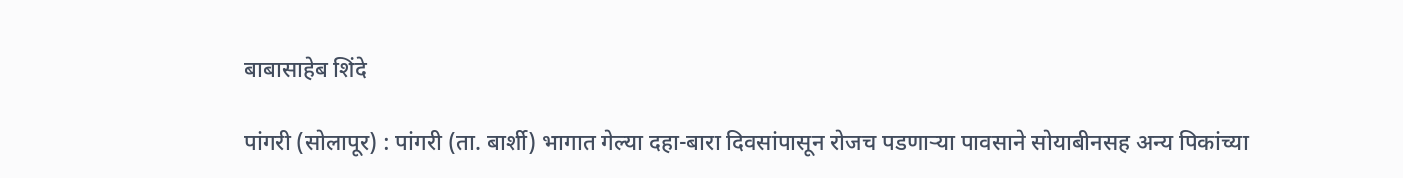बाबासाहेब शिंदे

पांगरी (सोलापूर) : पांगरी (ता. बार्शी) भागात गेल्या दहा-बारा दिवसांपासून रोजच पडणाऱ्या पावसाने सोयाबीनसह अन्य पिकांच्या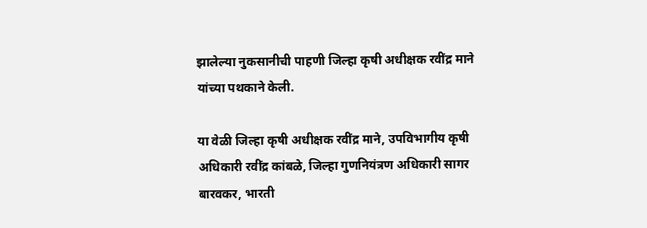झालेल्या नुकसानीची पाहणी जिल्हा कृषी अधीक्षक रवींद्र माने यांच्या पथकाने केली.

या वेळी जिल्हा कृषी अधीक्षक रवींद्र माने, उपविभागीय कृषी अधिकारी रवींद्र कांबळे, जिल्हा गुणनियंत्रण अधिकारी सागर बारवकर, भारती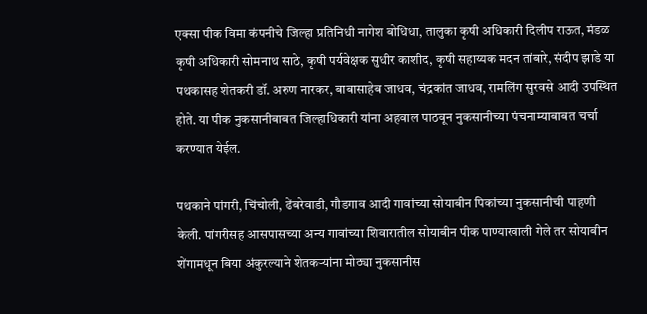एक्‍सा पीक विमा कंपनीचे जिल्हा प्रतिनिधी नागेश बोधिधा, तालुका कृषी अधिकारी दिलीप राऊत, मंडळ कृषी अधिकारी सोमनाथ साठे, कृषी पर्यवेक्षक सुधीर काशीद, कृषी सहाय्यक मदन तांबारे, संदीप झाडे या पथकासह शेतकरी डॉ. अरुण नारकर, बाबासाहेब जाधव, चंद्रकांत जाधव, रामलिंग सुरवसे आदी उपस्थित होते. या पीक नुकसानीबाबत जिल्हाधिकारी यांना अहवाल पाठवून नुकसानीच्या पंचनाम्याबाबत चर्चा करण्यात येईल.

पथकाने पांगरी, चिंचोली, ढेंबरेवाडी, गौडगाव आदी गावांच्या सोयाबीन पिकांच्या नुकसानीची पाहणी केली. पांगरीसह आसपासच्या अन्य गावांच्या शिवारातील सोयाबीन पीक पाण्याखाली गेले तर सोयाबीन शेंगामधून बिया अंकुरल्याने शेतकऱ्यांना मोठ्या नुकसानीस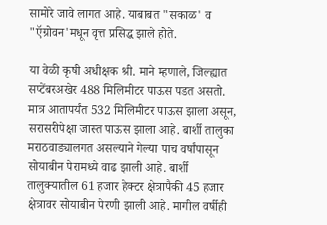सामोरे जावे लागत आहे. याबाबत "सकाळ' व "ऍग्रोवन'मधून वृत्त प्रसिद्ध झाले होते.

या वेळी कृषी अधीक्षक श्री. माने म्हणाले, जिल्ह्यात सप्टेंबरअखेर 488 मिलिमीटर पाऊस पडत असतो. मात्र आतापर्यंत 532 मिलिमीटर पाऊस झाला असून, सरासरीपेक्षा जास्त पाऊस झाला आहे. बार्शी तालुका मराठवाड्यालगत असल्याने गेल्या पाच वर्षांपासून सोयाबीन पेरामध्ये वाढ झाली आहे. बार्शी तालुक्‍यातील 61 हजार हेक्‍टर क्षेत्रापैकी 45 हजार क्षेत्रावर सोयाबीन पेरणी झाली आहे. मागील वर्षीही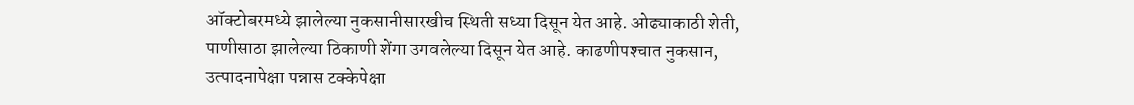ऑक्‍टोबरमध्ये झालेल्या नुकसानीसारखीच स्थिती सध्या दिसून येत आहे. ओढ्याकाठी शेती, पाणीसाठा झालेल्या ठिकाणी शेंगा उगवलेल्या दिसून येत आहे. काढणीपश्‍चात नुकसान, उत्पादनापेक्षा पन्नास टक्केपेक्षा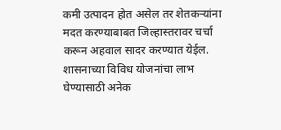कमी उत्पादन होत असेल तर शेतकऱ्यांना मदत करण्याबाबत जिल्हास्तरावर चर्चा करून अहवाल सादर करण्यात येईल. शासनाच्या विविध योजनांचा लाभ घेण्यासाठी अनेक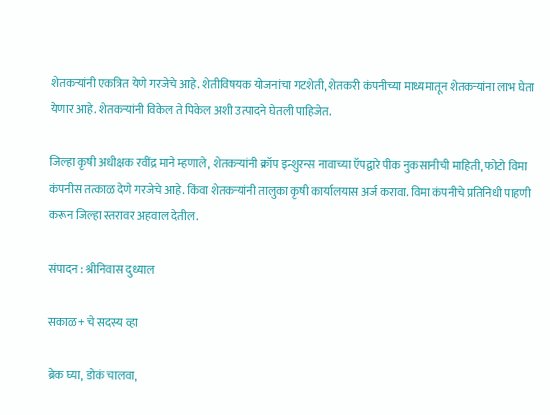शेतकऱ्यांनी एकत्रित येणे गरजेचे आहे. शेतीविषयक योजनांचा गटशेती, शेतकरी कंपनीच्या माध्यमातून शेतकऱ्यांना लाभ घेता येणार आहे. शेतकऱ्यांनी विकेल ते पिकेल अशी उत्पादने घेतली पाहिजेत.

जिल्हा कृषी अधीक्षक रवींद्र माने म्हणाले, शेतकऱ्यांनी क्रॉप इन्शुरन्स नावाच्या ऍपद्वारे पीक नुकसानीची माहिती, फोटो विमा कंपनीस तत्काळ देणे गरजेचे आहे. किंवा शेतकऱ्यांनी तालुका कृषी कार्यालयास अर्ज करावा. विमा कंपनीचे प्रतिनिधी पाहणी करून जिल्हा स्तरावर अहवाल देतील.

संपादन : श्रीनिवास दुध्याल

सकाळ+ चे सदस्य व्हा

ब्रेक घ्या, डोकं चालवा,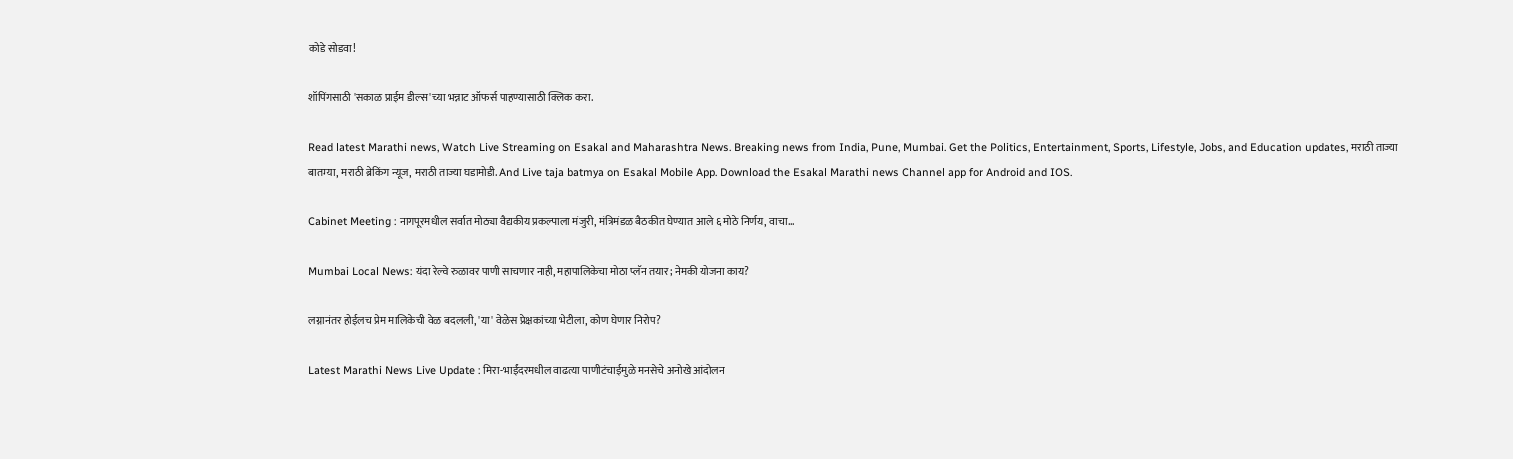कोडे सोडवा!

शॉपिंगसाठी 'सकाळ प्राईम डील्स'च्या भन्नाट ऑफर्स पाहण्यासाठी क्लिक करा.

Read latest Marathi news, Watch Live Streaming on Esakal and Maharashtra News. Breaking news from India, Pune, Mumbai. Get the Politics, Entertainment, Sports, Lifestyle, Jobs, and Education updates, मराठी ताज्या बातम्या, मराठी ब्रेकिंग न्यूज, मराठी ताज्या घडामोडी. And Live taja batmya on Esakal Mobile App. Download the Esakal Marathi news Channel app for Android and IOS.

Cabinet Meeting : नागपूरमधील सर्वात मोठ्या वैद्यकीय प्रकल्पाला मंजुरी, मंत्रिमंडळ बैठकीत घेण्यात आले ६ मोठे निर्णय, वाचा...

Mumbai Local News: यंदा रेल्वे रुळावर पाणी साचणार नाही, महापालिकेचा मोठा प्लॅन तयार; नेमकी योजना काय?

लग्नानंतर होईलच प्रेम मालिकेची वेळ बदलली, 'या' वेळेस प्रेक्षकांच्या भेटीला, कोण घेणार निरोप?

Latest Marathi News Live Update : मिरा-भाईंदरमधील वाढत्या पाणीटंचाईमुळे मनसेचे अनोखे आंदोलन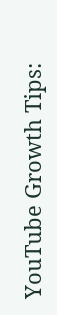YouTube Growth Tips: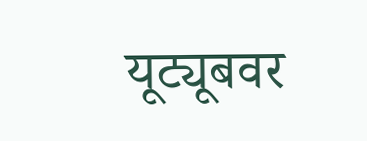यूट्यूबवर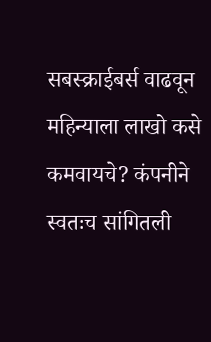सबस्क्राईबर्स वाढवून महिन्याला लाखो कसे कमवायचे? कंपनीने स्वतःच सांगितली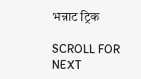भन्नाट ट्रिक

SCROLL FOR NEXT